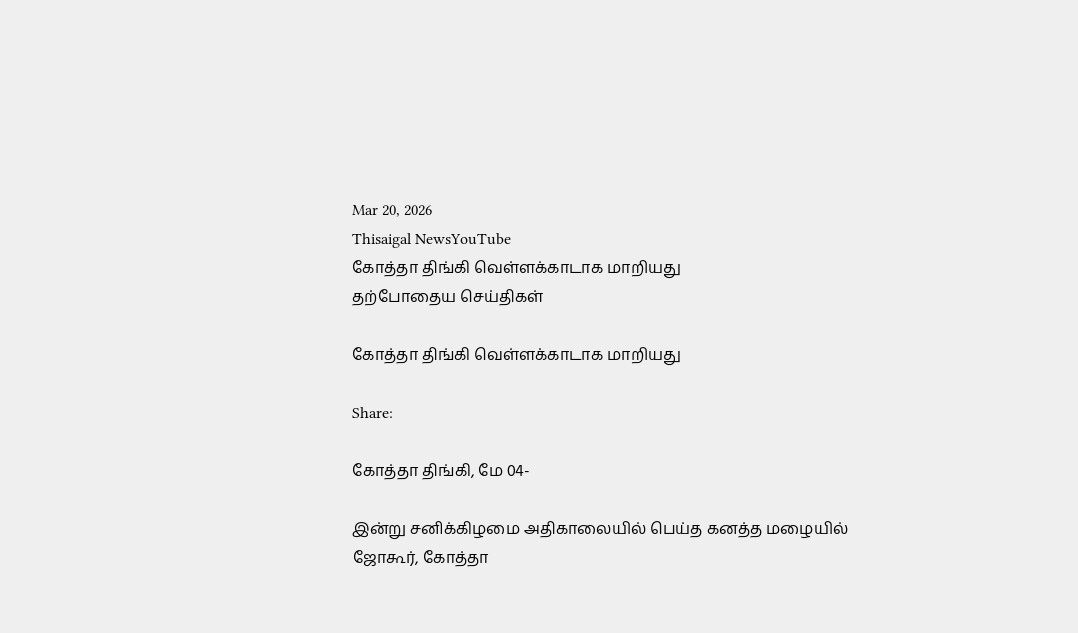Mar 20, 2026
Thisaigal NewsYouTube
கோத்தா திங்கி வெள்ளக்காடாக மாறியது
தற்போதைய செய்திகள்

கோத்தா திங்கி வெள்ளக்காடாக மாறியது

Share:

கோத்தா திங்கி, மே 04-

இன்று சனிக்கிழமை அதிகாலையில் பெய்த கனத்த மழையில் ஜோகூர், கோத்தா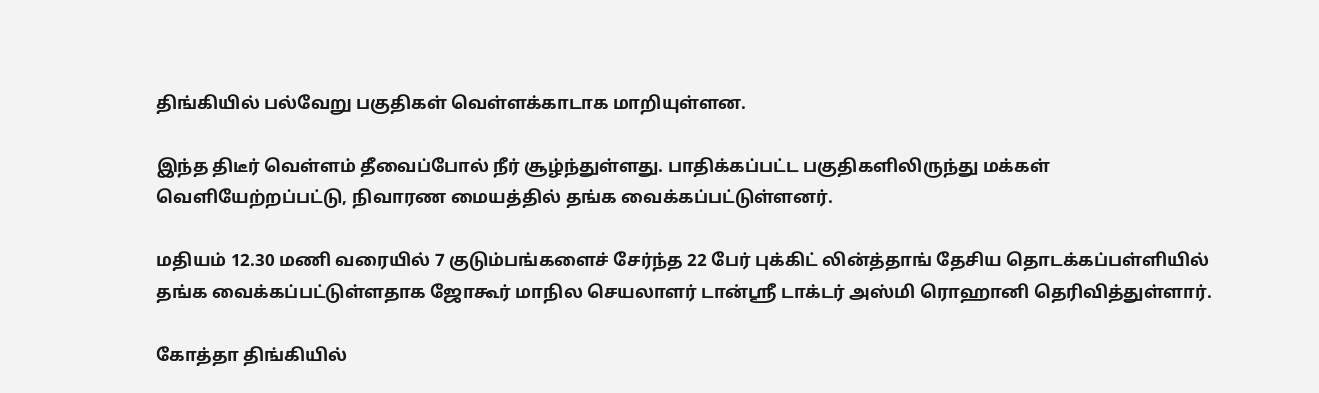திங்கியில் பல்வேறு பகுதிகள் வெள்ளக்காடாக மாறியுள்ளன.

இந்த திடீர் வெள்ளம் தீவைப்போல் நீர் சூழ்ந்துள்ளது. பாதிக்கப்பட்ட பகுதிகளிலிருந்து மக்கள் வெளியேற்றப்பட்டு, நிவாரண மையத்தில் தங்க வைக்கப்பட்டுள்ளனர்.

மதியம் 12.30 மணி வரையில் 7 குடும்பங்களைச் சேர்ந்த 22 பேர் புக்கிட் லின்த்தாங் தேசிய தொடக்கப்பள்ளியில் தங்க வைக்கப்பட்டுள்ளதாக ஜோகூர் மாநில செயலாளர் டான்ஸ்ரீ டாக்டர் அஸ்மி ரொஹானி தெரிவித்துள்ளார்.

கோத்தா திங்கியில்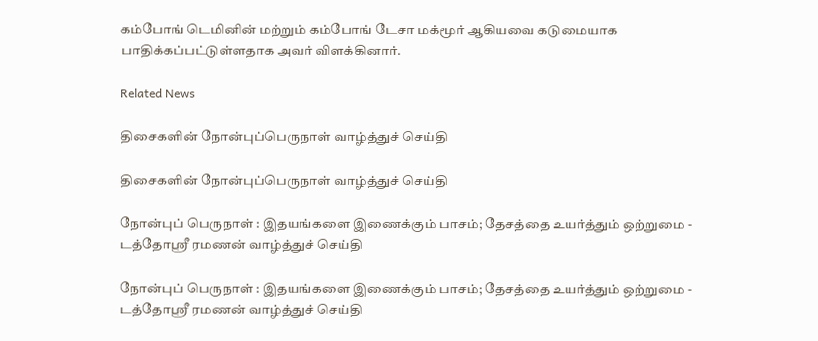கம்போங் டெமினின் மற்றும் கம்போங் டேசா மக்மூர் ஆகியவை கடுமையாக பாதிக்கப்பட்டுள்ளதாக அவர் விளக்கினார்.

Related News

திசைகளின் நோன்புப்பெருநாள் வாழ்த்துச் செய்தி

திசைகளின் நோன்புப்பெருநாள் வாழ்த்துச் செய்தி

நோன்புப் பெருநாள் : இதயங்களை இணைக்கும் பாசம்; தேசத்தை உயர்த்தும் ஒற்றுமை - டத்தோஶ்ரீ ரமணன் வாழ்த்துச் செய்தி

நோன்புப் பெருநாள் : இதயங்களை இணைக்கும் பாசம்; தேசத்தை உயர்த்தும் ஒற்றுமை - டத்தோஶ்ரீ ரமணன் வாழ்த்துச் செய்தி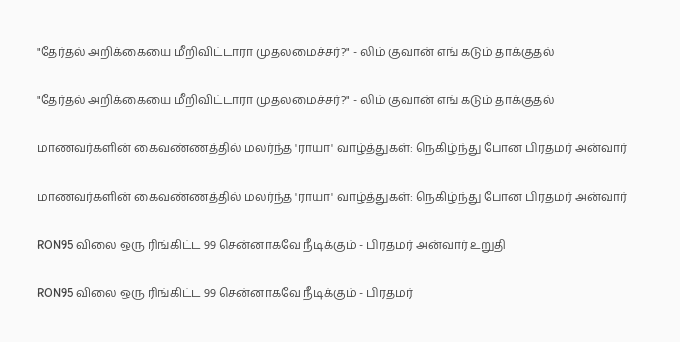"தேர்தல் அறிக்கையை மீறிவிட்டாரா முதலமைச்சர்?" - லிம் குவான் எங் கடும் தாக்குதல்

"தேர்தல் அறிக்கையை மீறிவிட்டாரா முதலமைச்சர்?" - லிம் குவான் எங் கடும் தாக்குதல்

மாணவர்களின் கைவண்ணத்தில் மலர்ந்த 'ராயா' வாழ்த்துகள்: நெகிழ்ந்து போன பிரதமர் அன்வார்

மாணவர்களின் கைவண்ணத்தில் மலர்ந்த 'ராயா' வாழ்த்துகள்: நெகிழ்ந்து போன பிரதமர் அன்வார்

RON95 விலை ஒரு ரிங்கிட்ட 99 சென்னாகவே நீடிக்கும் - பிரதமர் அன்வார் உறுதி

RON95 விலை ஒரு ரிங்கிட்ட 99 சென்னாகவே நீடிக்கும் - பிரதமர்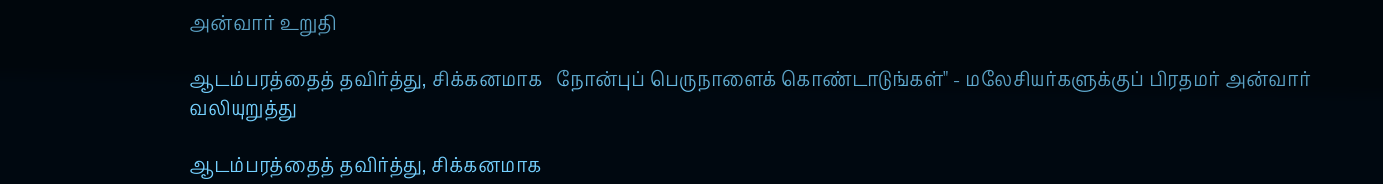அன்வார் உறுதி

ஆடம்பரத்தைத் தவிர்த்து, சிக்கனமாக   நோன்புப் பெருநாளைக் கொண்டாடுங்கள்" - மலேசியர்களுக்குப் பிரதமர் அன்வார் வலியுறுத்து

ஆடம்பரத்தைத் தவிர்த்து, சிக்கனமாக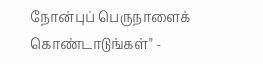நோன்புப் பெருநாளைக் கொண்டாடுங்கள்" -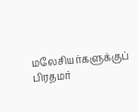மலேசியர்களுக்குப் பிரதமர்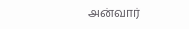அன்வார்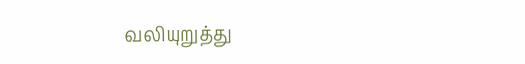வலியுறுத்து